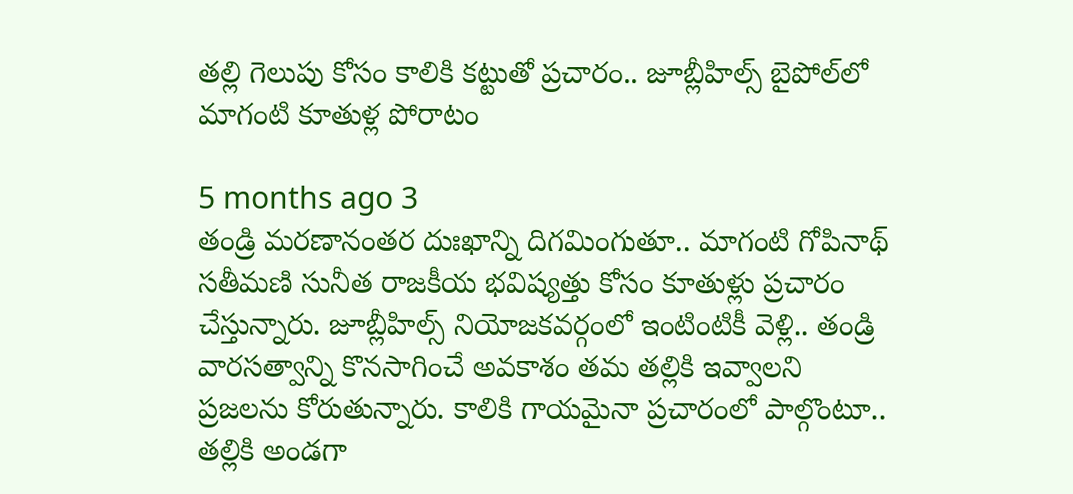తల్లి గెలుపు కోసం కాలికి కట్టుతో ప్రచారం.. జూబ్లీహిల్స్‌ బైపోల్‌లో మాగంటి కూతుళ్ల పోరాటం

5 months ago 3
తండ్రి మరణానంతర దుఃఖాన్ని దిగమింగుతూ.. మాగంటి గోపినాథ్ సతీమణి సునీత రాజకీయ భవిష్యత్తు కోసం కూతుళ్లు ప్రచారం చేస్తున్నారు. జూబ్లీహిల్స్ నియోజకవర్గంలో ఇంటింటికీ వెళ్లి.. తండ్రి వారసత్వాన్ని కొనసాగించే అవకాశం తమ తల్లికి ఇవ్వాలని ప్రజలను కోరుతున్నారు. కాలికి గాయమైనా ప్రచారంలో పాల్గొంటూ.. తల్లికి అండగా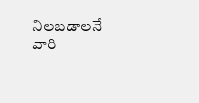నిలబడాలనే వారి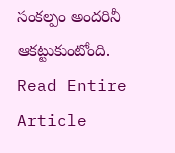సంకల్పం అందరినీ ఆకట్టుకుంటోంది.
Read Entire Article